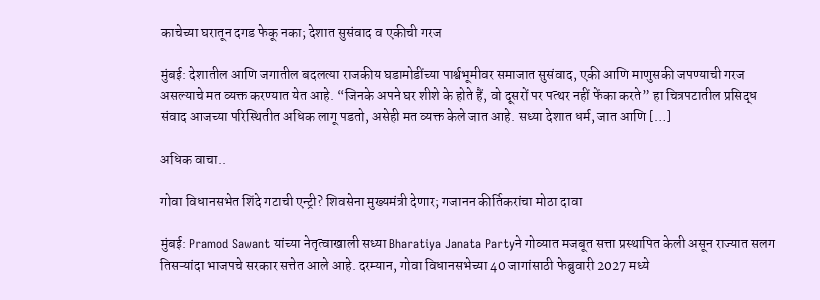काचेच्या घरातून दगड फेकू नका; देशात सुसंवाद व एकीची गरज

मुंबई: देशातील आणि जगातील बदलत्या राजकीय घडामोडींच्या पार्श्वभूमीवर समाजात सुसंवाद, एकी आणि माणुसकी जपण्याची गरज असल्याचे मत व्यक्त करण्यात येत आहे. “जिनके अपने घर शीशे के होते हैं, वो दूसरों पर पत्थर नहीं फेंका करते” हा चित्रपटातील प्रसिद्ध संवाद आजच्या परिस्थितीत अधिक लागू पडतो, असेही मत व्यक्त केले जात आहे. सध्या देशात धर्म, जात आणि […]

अधिक वाचा..

गोवा विधानसभेत शिंदे गटाची एन्ट्री? शिवसेना मुख्यमंत्री देणार; गजानन कीर्तिकरांचा मोठा दावा

मुंबई: Pramod Sawant यांच्या नेतृत्वाखाली सध्या Bharatiya Janata Partyने गोव्यात मजबूत सत्ता प्रस्थापित केली असून राज्यात सलग तिसऱ्यांदा भाजपचे सरकार सत्तेत आले आहे. दरम्यान, गोवा विधानसभेच्या 40 जागांसाठी फेब्रुवारी 2027 मध्ये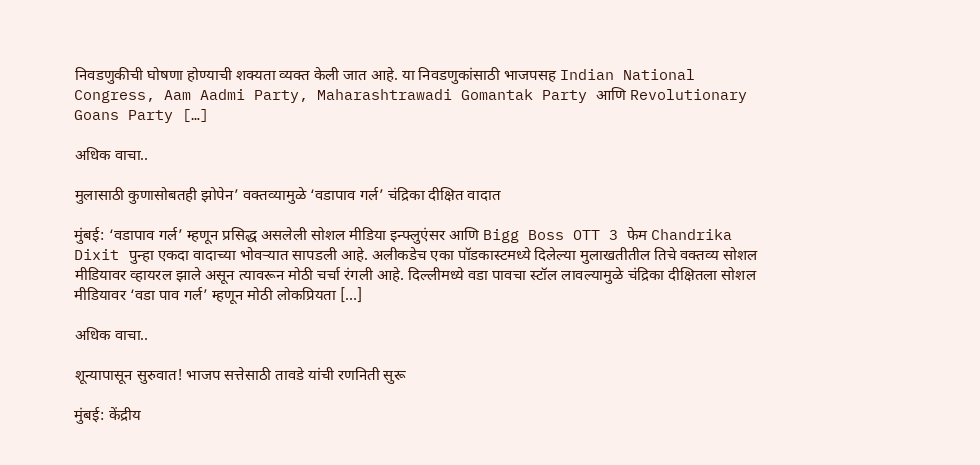निवडणुकीची घोषणा होण्याची शक्यता व्यक्त केली जात आहे. या निवडणुकांसाठी भाजपसह Indian National Congress, Aam Aadmi Party, Maharashtrawadi Gomantak Party आणि Revolutionary Goans Party […]

अधिक वाचा..

मुलासाठी कुणासोबतही झोपेन’ वक्तव्यामुळे ‘वडापाव गर्ल’ चंद्रिका दीक्षित वादात

मुंबई: ‘वडापाव गर्ल’ म्हणून प्रसिद्ध असलेली सोशल मीडिया इन्फ्लुएंसर आणि Bigg Boss OTT 3 फेम Chandrika Dixit पुन्हा एकदा वादाच्या भोवऱ्यात सापडली आहे. अलीकडेच एका पॉडकास्टमध्ये दिलेल्या मुलाखतीतील तिचे वक्तव्य सोशल मीडियावर व्हायरल झाले असून त्यावरून मोठी चर्चा रंगली आहे. दिल्लीमध्ये वडा पावचा स्टॉल लावल्यामुळे चंद्रिका दीक्षितला सोशल मीडियावर ‘वडा पाव गर्ल’ म्हणून मोठी लोकप्रियता […]

अधिक वाचा..

शून्यापासून सुरुवात! भाजप सत्तेसाठी तावडे यांची रणनिती सुरू

मुंबई: केंद्रीय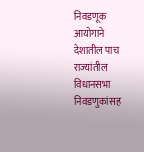निवडणूक आयोगाने देशातील पाच राज्यांतील विधानसभा निवडणुकांसह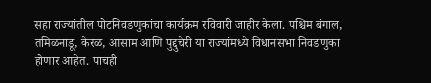सहा राज्यांतील पोटनिवडणुकांचा कार्यक्रम रविवारी जाहीर केला. पश्चिम बंगाल, तमिळनाडू, केरळ, आसाम आणि पुद्दुचेरी या राज्यांमध्ये विधानसभा निवडणुका होणार आहेत. पाचही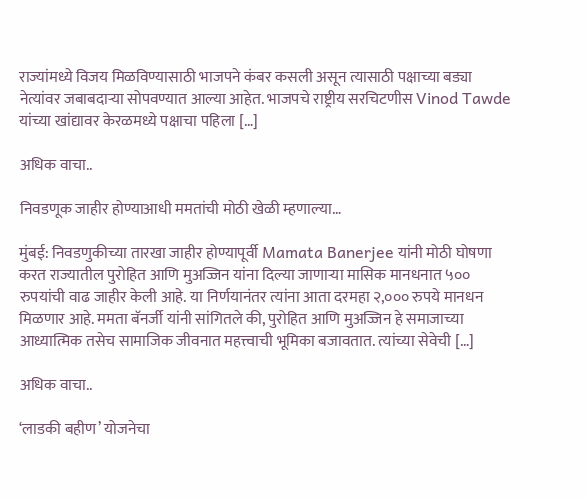राज्यांमध्ये विजय मिळविण्यासाठी भाजपने कंबर कसली असून त्यासाठी पक्षाच्या बड्या नेत्यांवर जबाबदाऱ्या सोपवण्यात आल्या आहेत. भाजपचे राष्ट्रीय सरचिटणीस Vinod Tawde यांच्या खांद्यावर केरळमध्ये पक्षाचा पहिला […]

अधिक वाचा..

निवडणूक जाहीर होण्याआधी ममतांची मोठी खेळी म्हणाल्या…

मुंबई: निवडणुकीच्या तारखा जाहीर होण्यापूर्वी Mamata Banerjee यांनी मोठी घोषणा करत राज्यातील पुरोहित आणि मुअज्जिन यांना दिल्या जाणाऱ्या मासिक मानधनात ५०० रुपयांची वाढ जाहीर केली आहे. या निर्णयानंतर त्यांना आता दरमहा २,००० रुपये मानधन मिळणार आहे. ममता बॅनर्जी यांनी सांगितले की, पुरोहित आणि मुअज्जिन हे समाजाच्या आध्यात्मिक तसेच सामाजिक जीवनात महत्त्वाची भूमिका बजावतात. त्यांच्या सेवेची […]

अधिक वाचा..

‘लाडकी बहीण’ योजनेचा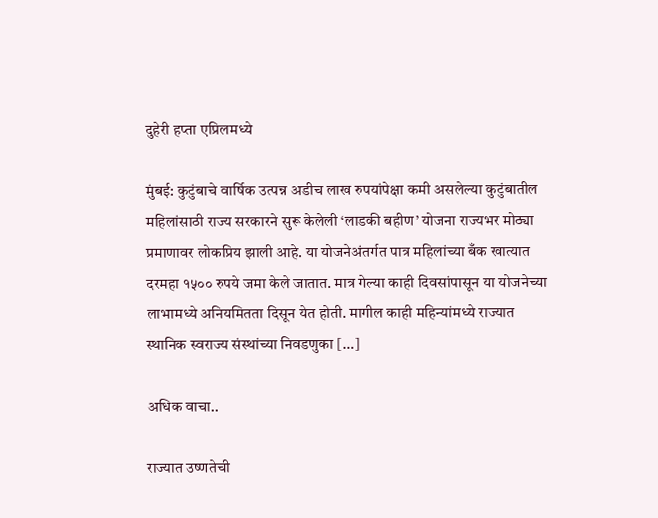दुहेरी हप्ता एप्रिलमध्ये

मुंबई: कुटुंबाचे वार्षिक उत्पन्न अडीच लाख रुपयांपेक्षा कमी असलेल्या कुटुंबातील महिलांसाठी राज्य सरकारने सुरू केलेली ‘लाडकी बहीण’ योजना राज्यभर मोठ्या प्रमाणावर लोकप्रिय झाली आहे. या योजनेअंतर्गत पात्र महिलांच्या बँक खात्यात दरमहा १५०० रुपये जमा केले जातात. मात्र गेल्या काही दिवसांपासून या योजनेच्या लाभामध्ये अनियमितता दिसून येत होती. मागील काही महिन्यांमध्ये राज्यात स्थानिक स्वराज्य संस्थांच्या निवडणुका […]

अधिक वाचा..

राज्यात उष्णतेची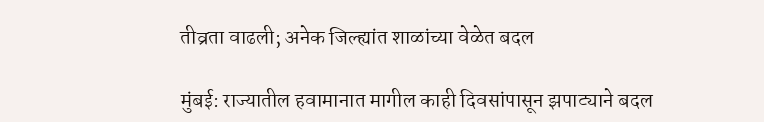तीव्रता वाढली; अनेक जिल्ह्यांत शाळांच्या वेळेत बदल

मुंबई: राज्यातील हवामानात मागील काही दिवसांपासून झपाट्याने बदल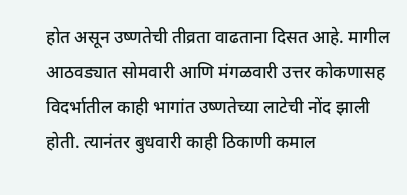होत असून उष्णतेची तीव्रता वाढताना दिसत आहे. मागील आठवड्यात सोमवारी आणि मंगळवारी उत्तर कोकणासह विदर्भातील काही भागांत उष्णतेच्या लाटेची नोंद झाली होती. त्यानंतर बुधवारी काही ठिकाणी कमाल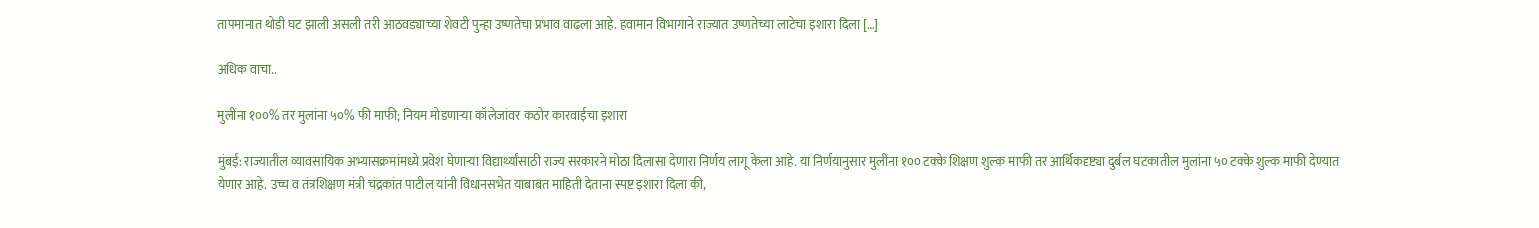तापमानात थोडी घट झाली असली तरी आठवड्याच्या शेवटी पुन्हा उष्णतेचा प्रभाव वाढला आहे. हवामान विभागाने राज्यात उष्णतेच्या लाटेचा इशारा दिला […]

अधिक वाचा..

मुलींना १००% तर मुलांना ५०% फी माफी; नियम मोडणाऱ्या कॉलेजांवर कठोर कारवाईचा इशारा

मुंबई: राज्यातील व्यावसायिक अभ्यासक्रमांमध्ये प्रवेश घेणाऱ्या विद्यार्थ्यांसाठी राज्य सरकारने मोठा दिलासा देणारा निर्णय लागू केला आहे. या निर्णयानुसार मुलींना १०० टक्के शिक्षण शुल्क माफी तर आर्थिकदृष्ट्या दुर्बल घटकातील मुलांना ५० टक्के शुल्क माफी देण्यात येणार आहे. उच्च व तंत्रशिक्षण मंत्री चंद्रकांत पाटील यांनी विधानसभेत याबाबत माहिती देताना स्पष्ट इशारा दिला की,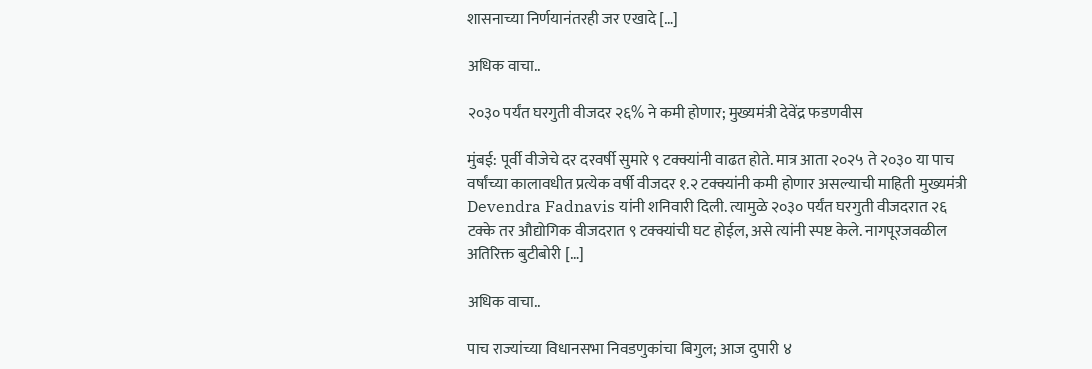शासनाच्या निर्णयानंतरही जर एखादे […]

अधिक वाचा..

२०३० पर्यंत घरगुती वीजदर २६% ने कमी होणार; मुख्यमंत्री देवेंद्र फडणवीस

मुंबई: पूर्वी वीजेचे दर दरवर्षी सुमारे ९ टक्क्यांनी वाढत होते. मात्र आता २०२५ ते २०३० या पाच वर्षांच्या कालावधीत प्रत्येक वर्षी वीजदर १.२ टक्क्यांनी कमी होणार असल्याची माहिती मुख्यमंत्री Devendra Fadnavis यांनी शनिवारी दिली. त्यामुळे २०३० पर्यंत घरगुती वीजदरात २६ टक्के तर औद्योगिक वीजदरात ९ टक्क्यांची घट होईल, असे त्यांनी स्पष्ट केले. नागपूरजवळील अतिरिक्त बुटीबोरी […]

अधिक वाचा..

पाच राज्यांच्या विधानसभा निवडणुकांचा बिगुल; आज दुपारी ४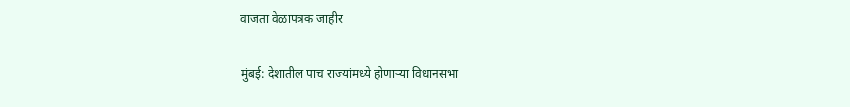वाजता वेळापत्रक जाहीर

मुंबई: देशातील पाच राज्यांमध्ये होणाऱ्या विधानसभा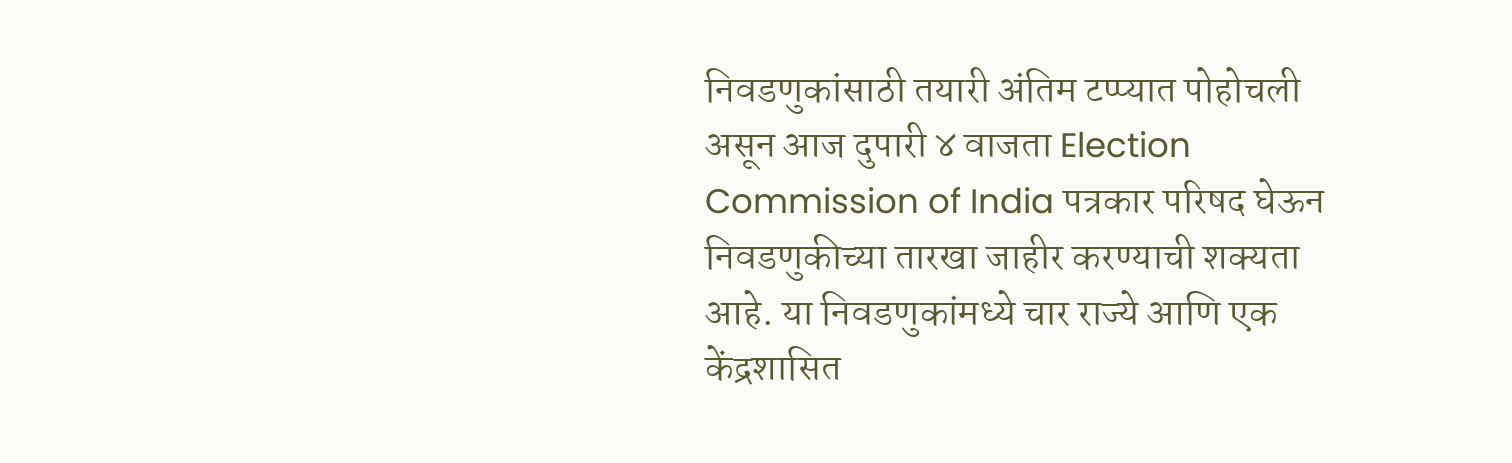निवडणुकांसाठी तयारी अंतिम टप्प्यात पोहोचली असून आज दुपारी ४ वाजता Election Commission of India पत्रकार परिषद घेऊन निवडणुकीच्या तारखा जाहीर करण्याची शक्यता आहे. या निवडणुकांमध्ये चार राज्ये आणि एक केंद्रशासित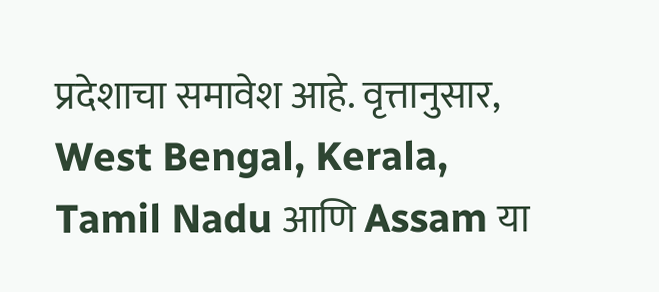प्रदेशाचा समावेश आहे. वृत्तानुसार, West Bengal, Kerala, Tamil Nadu आणि Assam या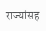राज्यांसह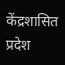केंद्रशासित प्रदेश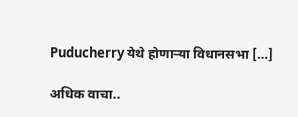Puducherry येथे होणाऱ्या विधानसभा […]

अधिक वाचा..